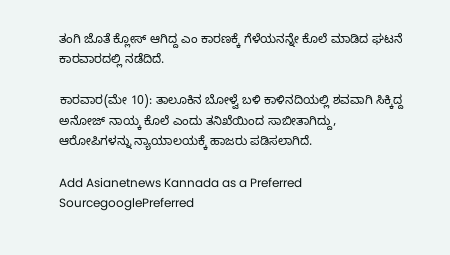ತಂಗಿ ಜೊತೆ ಕ್ಲೋಸ್ ಆಗಿದ್ದ ಎಂ ಕಾರಣಕ್ಕೆ ಗೆಳೆಯನನ್ನೇ ಕೊಲೆ ಮಾಡಿದ ಘಟನೆ ಕಾರವಾರದಲ್ಲಿ ನಡೆದಿದೆ.

ಕಾರವಾರ(ಮೇ 10): ತಾಲೂಕಿನ ಬೋಳ್ವೆ ಬಳಿ ಕಾಳಿನದಿಯಲ್ಲಿ ಶವವಾಗಿ ಸಿಕ್ಕಿದ್ದ ಅನೋಜ್‌ ನಾಯ್ಕ ಕೊಲೆ ಎಂದು ತನಿಖೆಯಿಂದ ಸಾಬೀತಾಗಿದ್ದು, ಆರೋಪಿಗಳನ್ನು ನ್ಯಾಯಾಲಯಕ್ಕೆ ಹಾಜರು ಪಡಿಸಲಾಗಿದೆ.

Add Asianetnews Kannada as a Preferred SourcegooglePreferred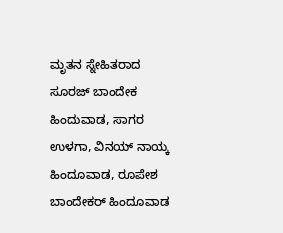ಮೃತನ ಸ್ನೇಹಿತರಾದ ಸೂರಜ್‌ ಬಾಂದೇಕ ಹಿಂದುವಾಡ, ಸಾಗರ ಉಳಗಾ, ವಿನಯ್‌ ನಾಯ್ಕ ಹಿಂದೂವಾಡ, ರೂಪೇಶ ಬಾಂದೇಕರ್‌ ಹಿಂದೂವಾಡ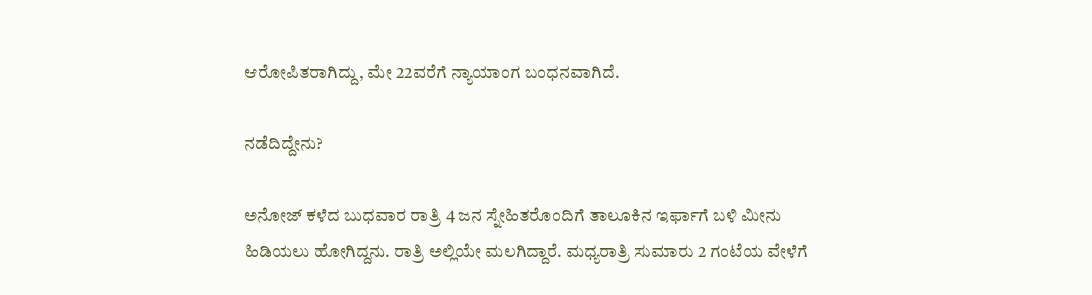ಆರೋಪಿತರಾಗಿದ್ದು, ಮೇ 22ವರೆಗೆ ನ್ಯಾಯಾಂಗ ಬಂಧನವಾಗಿದೆ.

ನಡೆದಿದ್ದೇನು?

ಅನೋಜ್‌ ಕಳೆದ ಬುಧವಾರ ರಾತ್ರಿ 4 ಜನ ಸ್ನೇಹಿತರೊಂದಿಗೆ ತಾಲೂಕಿನ ಇರ್ಫಾಗೆ ಬಳಿ ಮೀನು ಹಿಡಿಯಲು ಹೋಗಿದ್ದನು. ರಾತ್ರಿ ಅಲ್ಲಿಯೇ ಮಲಗಿದ್ದಾರೆ. ಮಧ್ಯರಾತ್ರಿ ಸುಮಾರು 2 ಗಂಟೆಯ ವೇಳೆಗೆ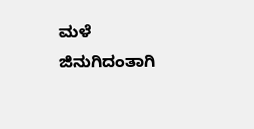ಮಳೆ ಜಿನುಗಿದಂತಾಗಿ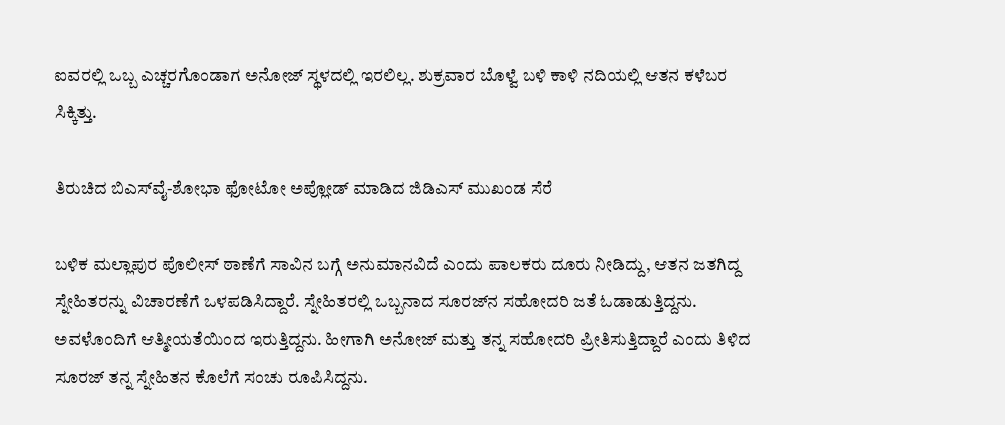ಐವರಲ್ಲಿ ಒಬ್ಬ ಎಚ್ಚರಗೊಂಡಾಗ ಅನೋಜ್‌ ಸ್ಥಳದಲ್ಲಿ ಇರಲಿಲ್ಲ. ಶುಕ್ರವಾರ ಬೊಳ್ವೆ ಬಳಿ ಕಾಳಿ ನದಿಯಲ್ಲಿ ಆತನ ಕಳೆಬರ ಸಿಕ್ಕಿತ್ತು.

ತಿರುಚಿದ ಬಿಎಸ್‌ವೈ-ಶೋಭಾ ಫೋಟೋ ಅಪ್ಲೋಡ್ ಮಾಡಿದ ಜಿಡಿಎಸ್ ಮುಖಂಡ ಸೆರೆ

ಬಳಿಕ ಮಲ್ಲಾಪುರ ಪೊಲೀಸ್‌ ಠಾಣೆಗೆ ಸಾವಿನ ಬಗ್ಗೆ ಅನುಮಾನವಿದೆ ಎಂದು ಪಾಲಕರು ದೂರು ನೀಡಿದ್ದು, ಆತನ ಜತಗಿದ್ದ ಸ್ನೇಹಿತರನ್ನು ವಿಚಾರಣೆಗೆ ಒಳಪಡಿಸಿದ್ದಾರೆ. ಸ್ನೇಹಿತರಲ್ಲಿ ಒಬ್ಬನಾದ ಸೂರಜ್‌ನ ಸಹೋದರಿ ಜತೆ ಓಡಾಡುತ್ತಿದ್ದನು. ಅವಳೊಂದಿಗೆ ಆತ್ಮೀಯತೆಯಿಂದ ಇರುತ್ತಿದ್ದನು. ಹೀಗಾಗಿ ಅನೋಜ್‌ ಮತ್ತು ತನ್ನ ಸಹೋದರಿ ಪ್ರೀತಿಸುತ್ತಿದ್ದಾರೆ ಎಂದು ತಿಳಿದ ಸೂರಜ್‌ ತನ್ನ ಸ್ನೇಹಿತನ ಕೊಲೆಗೆ ಸಂಚು ರೂಪಿಸಿದ್ದನು.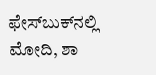ಫೇಸ್‌ಬುಕ್‌ನಲ್ಲಿ ಮೋದಿ, ಶಾ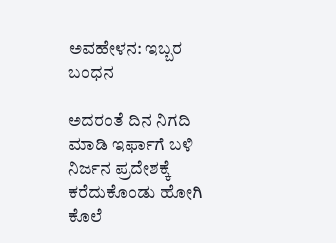ಅವಹೇಳನ: ಇಬ್ಬರ ಬಂಧನ

ಅದರಂತೆ ದಿನ ನಿಗದಿ ಮಾಡಿ ಇರ್ಫಾಗೆ ಬಳಿ ನಿರ್ಜನ ಪ್ರದೇಶಕ್ಕೆ ಕರೆದುಕೊಂಡು ಹೋಗಿ ಕೊಲೆ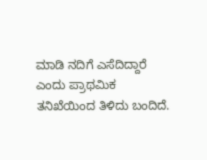ಮಾಡಿ ನದಿಗೆ ಎಸೆದಿದ್ದಾರೆ ಎಂದು ಪ್ರಾಥಮಿಕ ತನಿಖೆಯಿಂದ ತಿಳಿದು ಬಂದಿದೆ.